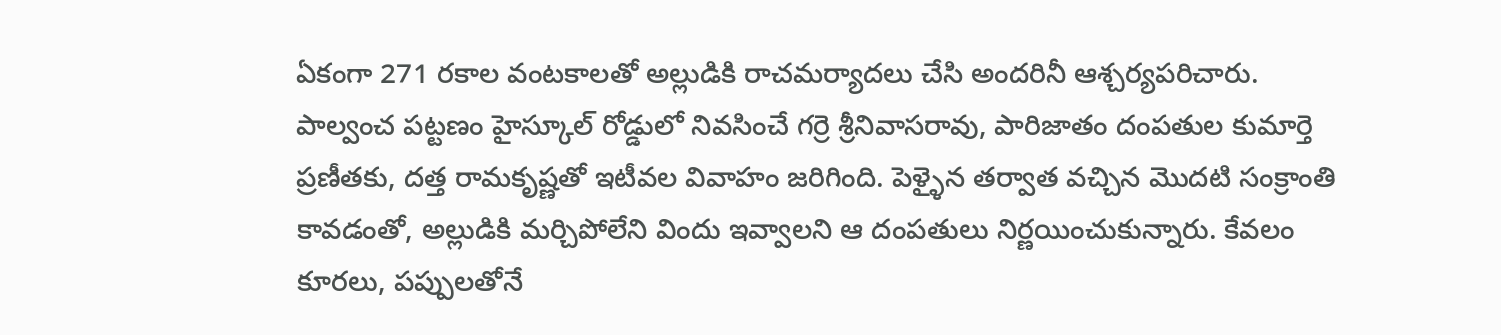ఏకంగా 271 రకాల వంటకాలతో అల్లుడికి రాచమర్యాదలు చేసి అందరినీ ఆశ్చర్యపరిచారు. పాల్వంచ పట్టణం హైస్కూల్ రోడ్డులో నివసించే గర్రె శ్రీనివాసరావు, పారిజాతం దంపతుల కుమార్తె ప్రణీతకు, దత్త రామకృష్ణతో ఇటీవల వివాహం జరిగింది. పెళ్ళైన తర్వాత వచ్చిన మొదటి సంక్రాంతి కావడంతో, అల్లుడికి మర్చిపోలేని విందు ఇవ్వాలని ఆ దంపతులు నిర్ణయించుకున్నారు. కేవలం కూరలు, పప్పులతోనే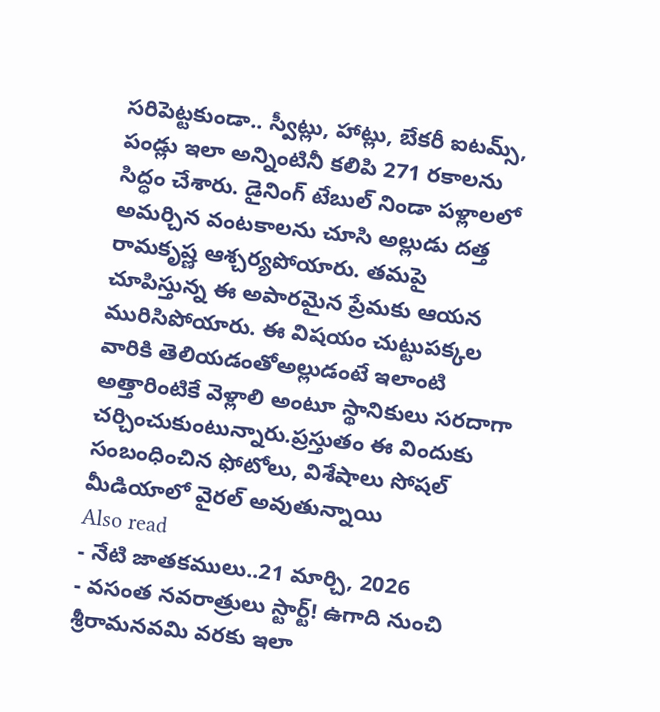సరిపెట్టకుండా.. స్వీట్లు, హాట్లు, బేకరీ ఐటమ్స్, పండ్లు ఇలా అన్నింటినీ కలిపి 271 రకాలను సిద్ధం చేశారు. డైనింగ్ టేబుల్ నిండా పళ్లాలలో అమర్చిన వంటకాలను చూసి అల్లుడు దత్త రామకృష్ణ ఆశ్చర్యపోయారు. తమపై చూపిస్తున్న ఈ అపారమైన ప్రేమకు ఆయన మురిసిపోయారు. ఈ విషయం చుట్టుపక్కల వారికి తెలియడంతోఅల్లుడంటే ఇలాంటి అత్తారింటికే వెళ్లాలి అంటూ స్థానికులు సరదాగా చర్చించుకుంటున్నారు.ప్రస్తుతం ఈ విందుకు సంబంధించిన ఫోటోలు, విశేషాలు సోషల్ మీడియాలో వైరల్ అవుతున్నాయి
Also read
- నేటి జాతకములు..21 మార్చి, 2026
- వసంత నవరాత్రులు స్టార్ట్! ఉగాది నుంచి శ్రీరామనవమి వరకు ఇలా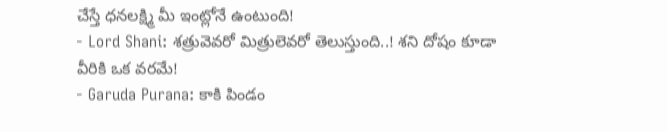చేస్తే ధనలక్ష్మి మీ ఇంట్లోనే ఉంటుంది!
- Lord Shani: శత్రువెవరో మిత్రులెవరో తెలుస్తుంది..! శని దోషం కూడా వీరికి ఒక వరమే!
- Garuda Purana: కాకి పిండం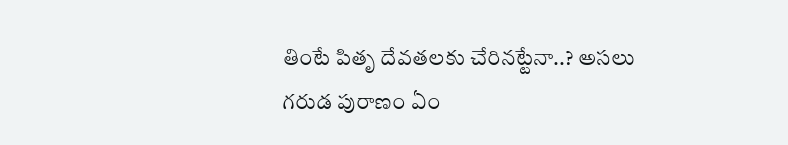తింటే పితృ దేవతలకు చేరినట్టేనా..? అసలు గరుడ పురాణం ఏం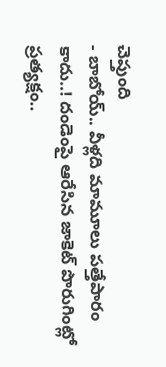చెప్తుంది
- బాబోయ్.. వీళ్లది మామూలు పత్తేపారం కాదు..! దండెంపై ఆరేసిన జాకెట్ పొరుగింట్లో ప్రత్యక్షం..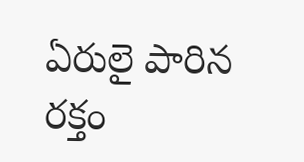ఏరులై పారిన రక్తం